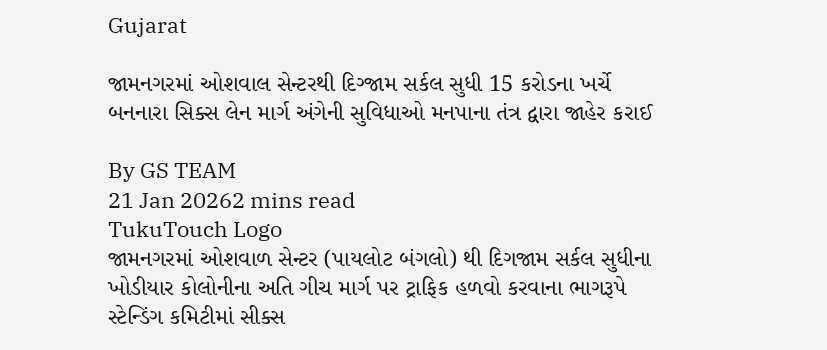Gujarat

જામનગરમાં ઓશવાલ સેન્ટરથી દિગ્જામ સર્કલ સુધી 15 કરોડના ખર્ચે બનનારા સિક્સ લેન માર્ગ અંગેની સુવિધાઓ મનપાના તંત્ર દ્વારા જાહેર કરાઈ

By GS TEAM
21 Jan 20262 mins read
TukuTouch Logo
જામનગરમાં ઓશવાળ સેન્ટર (પાયલોટ બંગલો) થી દિગજામ સર્કલ સુધીના ખોડીયાર કોલોનીના અતિ ગીચ માર્ગ પર ટ્રાફિક હળવો કરવાના ભાગરૂપે સ્ટેન્ડિંગ કમિટીમાં સીક્સ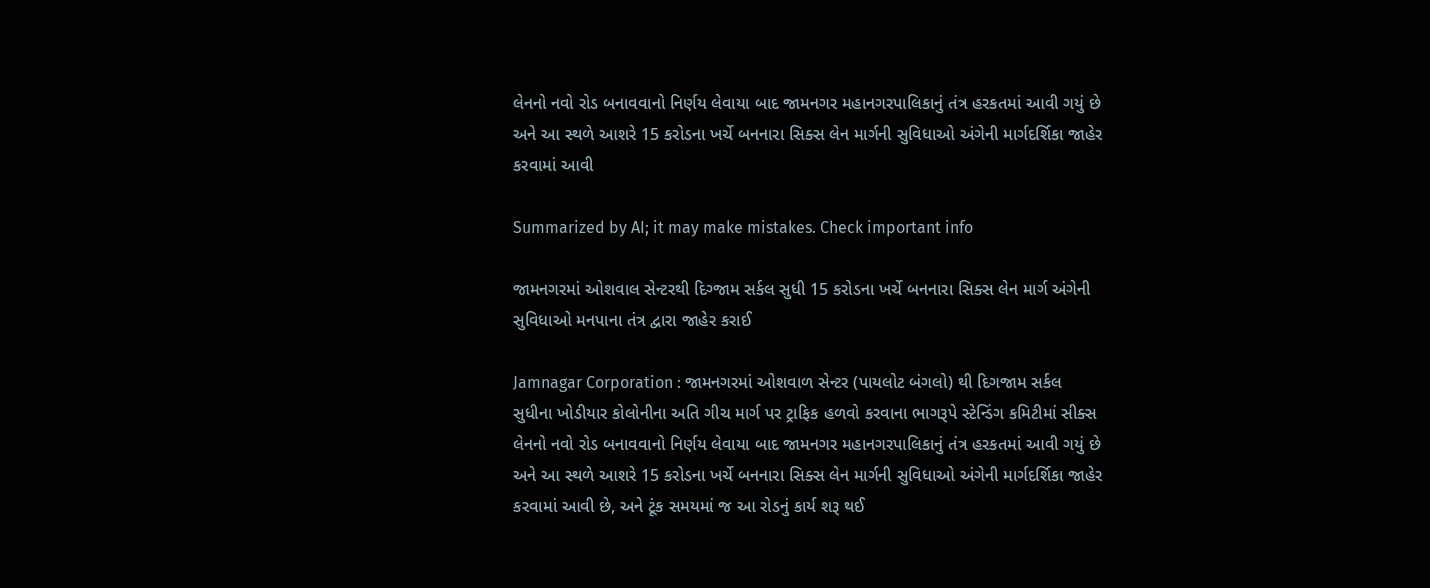લેનનો નવો રોડ બનાવવાનો નિર્ણય લેવાયા બાદ જામનગર મહાનગરપાલિકાનું તંત્ર હરકતમાં આવી ગયું છે અને આ સ્થળે આશરે 15 કરોડના ખર્ચે બનનારા સિક્સ લેન માર્ગની સુવિધાઓ અંગેની માર્ગદર્શિકા જાહેર કરવામાં આવી

Summarized by AI; it may make mistakes. Check important info

જામનગરમાં ઓશવાલ સેન્ટરથી દિગ્જામ સર્કલ સુધી 15 કરોડના ખર્ચે બનનારા સિક્સ લેન માર્ગ અંગેની સુવિધાઓ મનપાના તંત્ર દ્વારા જાહેર કરાઈ

Jamnagar Corporation : જામનગરમાં ઓશવાળ સેન્ટર (પાયલોટ બંગલો) થી દિગજામ સર્કલ સુધીના ખોડીયાર કોલોનીના અતિ ગીચ માર્ગ પર ટ્રાફિક હળવો કરવાના ભાગરૂપે સ્ટેન્ડિંગ કમિટીમાં સીક્સ લેનનો નવો રોડ બનાવવાનો નિર્ણય લેવાયા બાદ જામનગર મહાનગરપાલિકાનું તંત્ર હરકતમાં આવી ગયું છે અને આ સ્થળે આશરે 15 કરોડના ખર્ચે બનનારા સિક્સ લેન માર્ગની સુવિધાઓ અંગેની માર્ગદર્શિકા જાહેર કરવામાં આવી છે, અને ટૂંક સમયમાં જ આ રોડનું કાર્ય શરૂ થઈ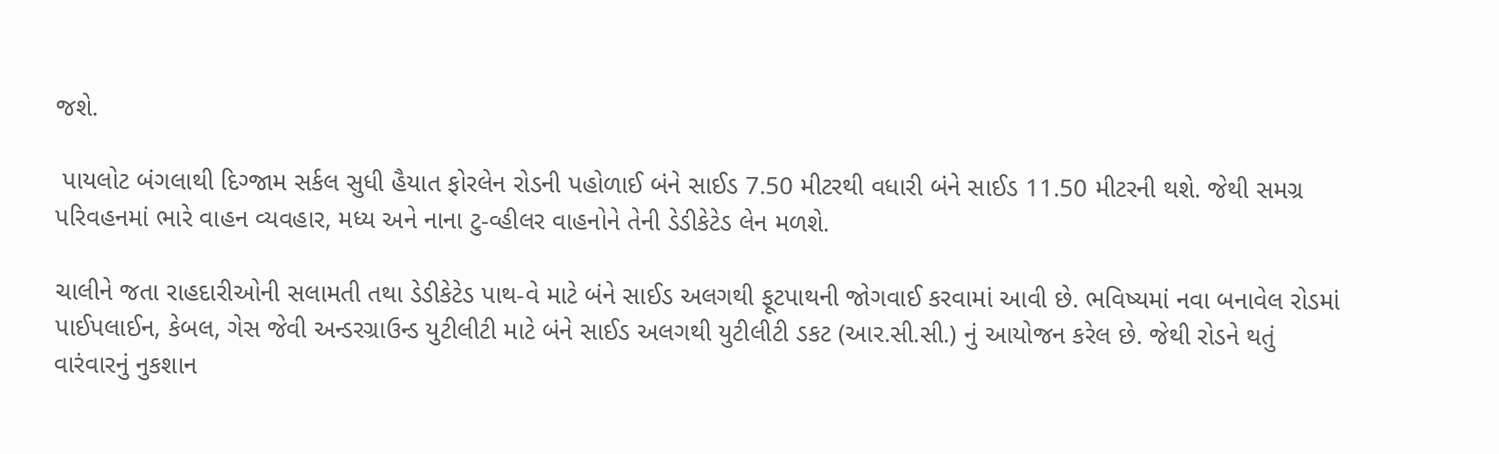જશે.

 પાયલોટ બંગલાથી દિગ્જામ સર્કલ સુધી હૈયાત ફોરલેન રોડની પહોળાઈ બંને સાઈડ 7.50 મીટરથી વધારી બંને સાઈડ 11.50 મીટરની થશે. જેથી સમગ્ર પરિવહનમાં ભારે વાહન વ્યવહાર, મધ્ય અને નાના ટુ-વ્હીલર વાહનોને તેની ડેડીકેટેડ લેન મળશે.

ચાલીને જતા રાહદારીઓની સલામતી તથા ડેડીકેટેડ પાથ-વે માટે બંને સાઈડ અલગથી ફૂટપાથની જોગવાઈ કરવામાં આવી છે. ભવિષ્યમાં નવા બનાવેલ રોડમાં પાઈપલાઈન, કેબલ, ગેસ જેવી અન્ડરગ્રાઉન્ડ યુટીલીટી માટે બંને સાઈડ અલગથી યુટીલીટી ડકટ (આર.સી.સી.) નું આયોજન કરેલ છે. જેથી રોડને થતું વારંવારનું નુકશાન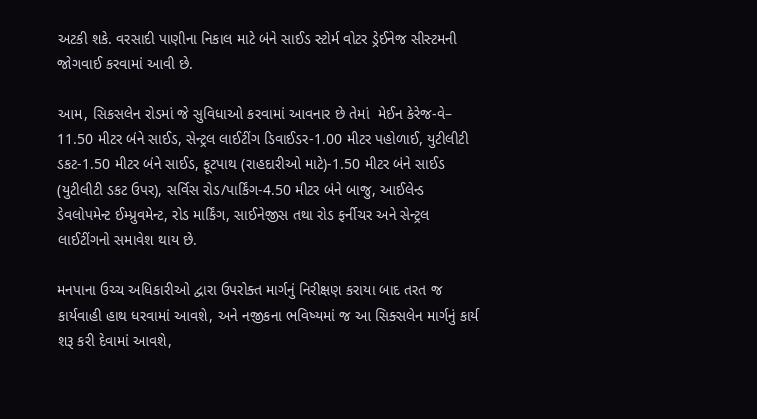અટકી શકે. વરસાદી પાણીના નિકાલ માટે બંને સાઈડ સ્ટોર્મ વોટર ડ્રેઈનેજ સીસ્ટમની જોગવાઈ કરવામાં આવી છે.

આમ, સિકસલેન રોડમાં જે સુવિધાઓ કરવામાં આવનાર છે તેમાં  મેઈન કેરેજ-વે– 11.50 મીટર બંને સાઈડ, સેન્ટ્રલ લાઈટીંગ ડિવાઈડર-1.00 મીટર પહોળાઈ, યુટીલીટી ડકટ-1.50 મીટર બંને સાઈડ, ફૂટપાથ (રાહદારીઓ માટે)-1.50 મીટર બંને સાઈડ (યુટીલીટી ડકટ ઉપર), સર્વિસ રોડ/પાર્કિંગ-4.50 મીટર બંને બાજુ, આઈલેન્ડ ડેવલોપમેન્ટ ઈમ્પ્રુવમેન્ટ, રોડ માર્કિંગ, સાઈનેજીસ તથા રોડ ફર્નીચર અને સેન્ટ્રલ લાઈટીંગનો સમાવેશ થાય છે.

મનપાના ઉચ્ચ અધિકારીઓ દ્વારા ઉપરોક્ત માર્ગનું નિરીક્ષણ કરાયા બાદ તરત જ કાર્યવાહી હાથ ધરવામાં આવશે, અને નજીકના ભવિષ્યમાં જ આ સિક્સલેન માર્ગનું કાર્ય શરૂ કરી દેવામાં આવશે,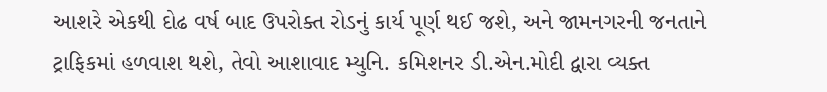આશરે એકથી દોઢ વર્ષ બાદ ઉપરોક્ત રોડનું કાર્ય પૂર્ણ થઈ જશે, અને જામનગરની જનતાને ટ્રાફિકમાં હળવાશ થશે, તેવો આશાવાદ મ્યુનિ. કમિશનર ડી.એન.મોદી દ્વારા વ્યક્ત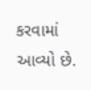કરવામાં આવ્યો છે.